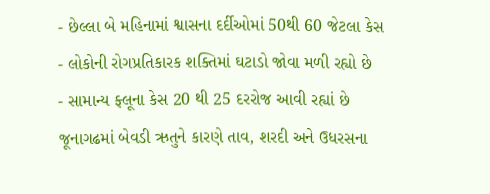- છેલ્લા બે મહિનામાં શ્વાસના દર્દીઓમાં 50થી 60 જેટલા કેસ
- લોકોની રોગપ્રતિકારક શક્તિમાં ઘટાડો જોવા મળી રહ્યો છે
- સામાન્ય ફ્લૂના કેસ 20 થી 25 દરરોજ આવી રહ્યાં છે
જૂનાગઢમાં બેવડી ઋતુને કારણે તાવ, શરદી અને ઉધરસના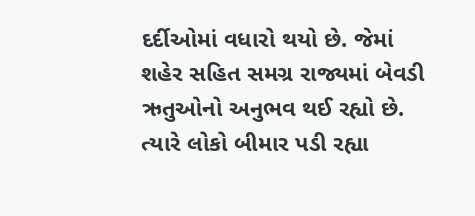દર્દીઓમાં વધારો થયો છે. જેમાં શહેર સહિત સમગ્ર રાજ્યમાં બેવડી ઋતુઓનો અનુભવ થઈ રહ્યો છે. ત્યારે લોકો બીમાર પડી રહ્યા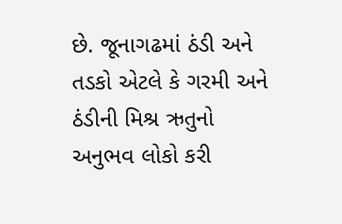છે. જૂનાગઢમાં ઠંડી અને તડકો એટલે કે ગરમી અને ઠંડીની મિશ્ર ઋતુનો અનુભવ લોકો કરી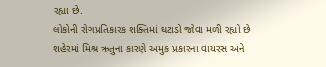રહ્યા છે.
લોકોની રોગપ્રતિકારક શક્તિમાં ઘટાડો જોવા મળી રહ્યો છે
શહેરમાં મિશ્ર ઋતુના કારણે અમુક પ્રકારના વાયરસ અને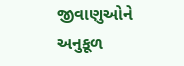જીવાણુઓને અનુકૂળ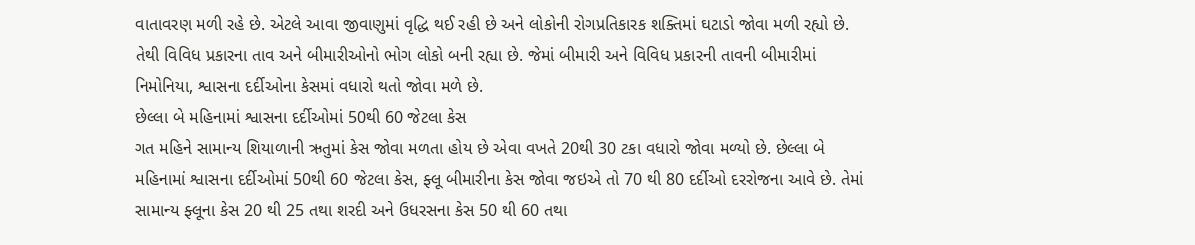વાતાવરણ મળી રહે છે. એટલે આવા જીવાણુમાં વૃદ્ધિ થઈ રહી છે અને લોકોની રોગપ્રતિકારક શક્તિમાં ઘટાડો જોવા મળી રહ્યો છે. તેથી વિવિધ પ્રકારના તાવ અને બીમારીઓનો ભોગ લોકો બની રહ્યા છે. જેમાં બીમારી અને વિવિધ પ્રકારની તાવની બીમારીમાં નિમોનિયા, શ્વાસના દર્દીઓના કેસમાં વધારો થતો જોવા મળે છે.
છેલ્લા બે મહિનામાં શ્વાસના દર્દીઓમાં 50થી 60 જેટલા કેસ
ગત મહિને સામાન્ય શિયાળાની ઋતુમાં કેસ જોવા મળતા હોય છે એવા વખતે 20થી 30 ટકા વધારો જોવા મળ્યો છે. છેલ્લા બે મહિનામાં શ્વાસના દર્દીઓમાં 50થી 60 જેટલા કેસ, ફ્લૂ બીમારીના કેસ જોવા જઇએ તો 70 થી 80 દર્દીઓ દરરોજના આવે છે. તેમાં સામાન્ય ફ્લૂના કેસ 20 થી 25 તથા શરદી અને ઉધરસના કેસ 50 થી 60 તથા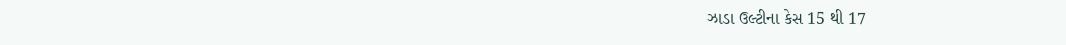ઝાડા ઉલ્ટીના કેસ 15 થી 17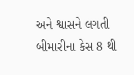અને શ્વાસને લગતી બીમારીના કેસ 8 થી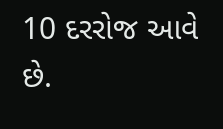10 દરરોજ આવે છે.